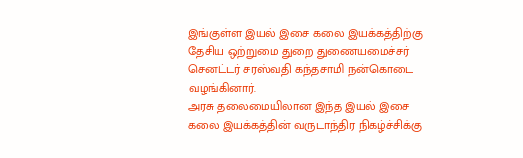இங்குள்ள இயல் இசை கலை இயக்கத்திற்கு தேசிய ஒற்றுமை துறை துணையமைச்சர் செனட்டர் சரஸ்வதி கந்தசாமி நன்கொடை வழங்கினார்.
அரசு தலைமையிலான இந்த இயல் இசை கலை இயக்கத்தின் வருடாந்திர நிகழ்ச்சிக்கு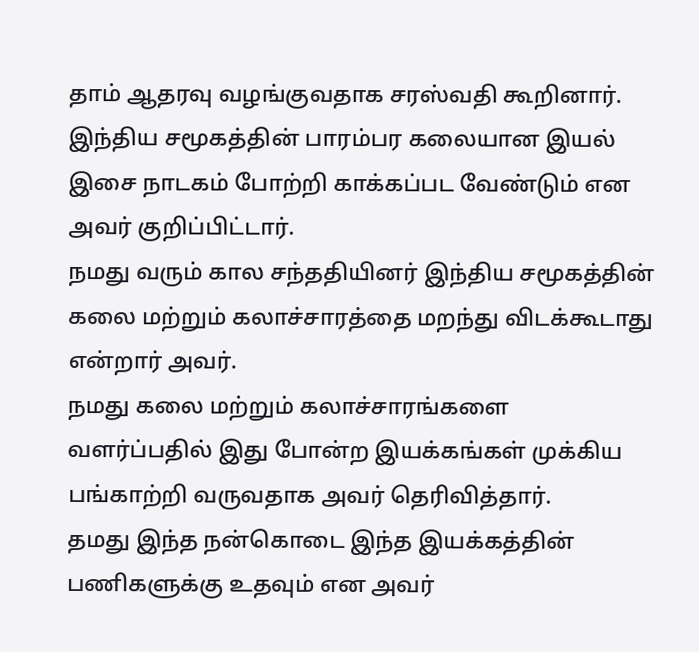தாம் ஆதரவு வழங்குவதாக சரஸ்வதி கூறினார்.
இந்திய சமூகத்தின் பாரம்பர கலையான இயல் இசை நாடகம் போற்றி காக்கப்பட வேண்டும் என அவர் குறிப்பிட்டார்.
நமது வரும் கால சந்ததியினர் இந்திய சமூகத்தின் கலை மற்றும் கலாச்சாரத்தை மறந்து விடக்கூடாது என்றார் அவர்.
நமது கலை மற்றும் கலாச்சாரங்களை வளர்ப்பதில் இது போன்ற இயக்கங்கள் முக்கிய பங்காற்றி வருவதாக அவர் தெரிவித்தார்.
தமது இந்த நன்கொடை இந்த இயக்கத்தின் பணிகளுக்கு உதவும் என அவர்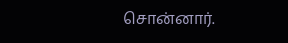சொன்னார்.